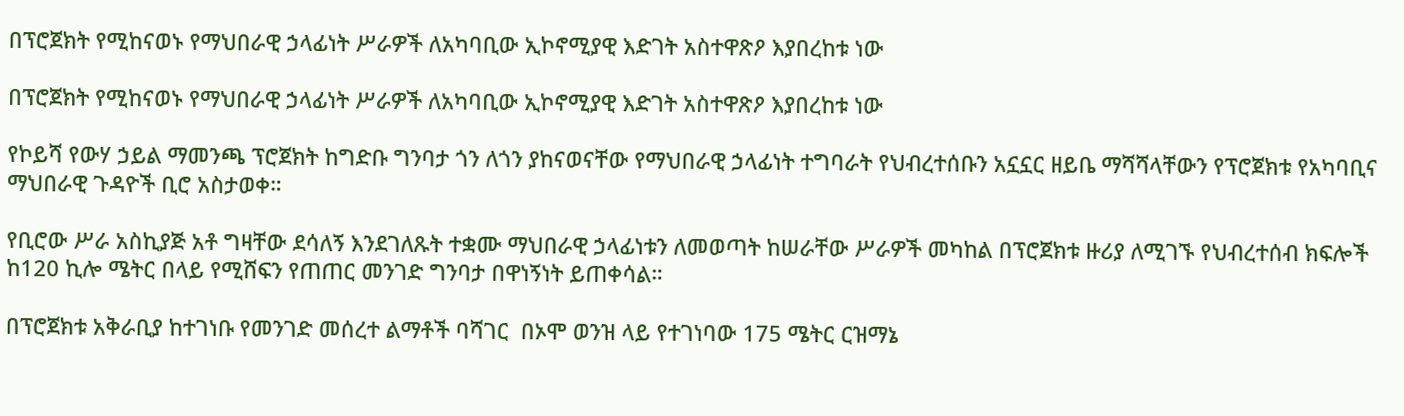በፕሮጀክት የሚከናወኑ የማህበራዊ ኃላፊነት ሥራዎች ለአካባቢው ኢኮኖሚያዊ እድገት አስተዋጽዖ እያበረከቱ ነው

በፕሮጀክት የሚከናወኑ የማህበራዊ ኃላፊነት ሥራዎች ለአካባቢው ኢኮኖሚያዊ እድገት አስተዋጽዖ እያበረከቱ ነው

የኮይሻ የውሃ ኃይል ማመንጫ ፕሮጀክት ከግድቡ ግንባታ ጎን ለጎን ያከናወናቸው የማህበራዊ ኃላፊነት ተግባራት የህብረተሰቡን አኗኗር ዘይቤ ማሻሻላቸውን የፕሮጀክቱ የአካባቢና ማህበራዊ ጉዳዮች ቢሮ አስታወቀ።

የቢሮው ሥራ አስኪያጅ አቶ ግዛቸው ደሳለኝ እንደገለጹት ተቋሙ ማህበራዊ ኃላፊነቱን ለመወጣት ከሠራቸው ሥራዎች መካከል በፕሮጀክቱ ዙሪያ ለሚገኙ የህብረተሰብ ክፍሎች ከ120 ኪሎ ሜትር በላይ የሚሸፍን የጠጠር መንገድ ግንባታ በዋነኝነት ይጠቀሳል።

በፕሮጀክቱ አቅራቢያ ከተገነቡ የመንገድ መሰረተ ልማቶች ባሻገር  በኦሞ ወንዝ ላይ የተገነባው 175 ሜትር ርዝማኔ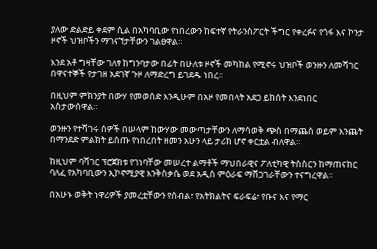ያለው ድልድይ ቀደም ሲል በአካባቢው የነበረውን ከፍተኛ የትራንስፖርት ችግር የቀረፉና የጎፋ እና ኮንታ ዞኖች ህዝቦችን ማገናኘታቸውን ገልፀዋል።

እንደ አቶ ግዛቸው ገለፃ ከግንባታው በፊት በሁለቱ ዞኖች መካከል የሚኖሩ ህዝቦች ወንዙን ለመሻገር በዋናተኞች የታገዘ አደገኛ ጉዞ ለማድረግ ይገደዱ ነበረ፡፡

በዚህም ምክንያት በውሃ የመወሰድ እንዲሁም በአዞ የመበላት አደጋ ይከሰት እንደነበር አስታውሰዋል።

ወንዙን የተሻገሩ ሰዎች በሠላም ከውሃው መውጣታቸውን ለማሳወቅ ጭስ በማጨስ ወይም እንጨት በማንደድ ምልክት ይሰጡ የነበረበት ዘመን አሁን ላይ ታሪክ ሆኖ ቀርቷል ብለዋል።

ከዚህም ባሻገር ፕሮጀክቱ የገነባቸው መሠረተ ልማቶች ማህበራዊና ፖለቲካዊ ትስስርን ከማጠናከር ባለፈ የአካባቢውን ኢኮኖሚያዊ እንቅስቃሴ ወደ አዲስ ምዕራፍ ማሸጋገራቸውን ተናግረዋል።

በአሁኑ ወቅት ነዋሪዎች ያመረቷቸውን የሰብል፣ የአትክልትና ፍራፍሬ፣ የቡና እና የማር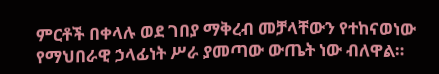ምርቶች በቀላሉ ወደ ገበያ ማቅረብ መቻላቸውን የተከናወነው የማህበራዊ ኃላፊነት ሥራ ያመጣው ውጤት ነው ብለዋል።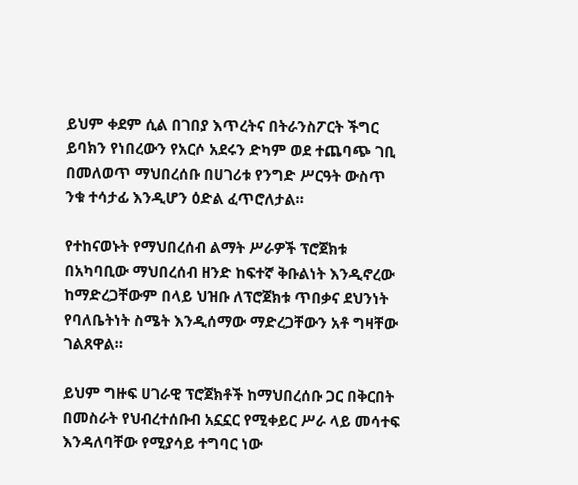ይህም ቀደም ሲል በገበያ እጥረትና በትራንስፖርት ችግር ይባክን የነበረውን የአርሶ አደሩን ድካም ወደ ተጨባጭ ገቢ በመለወጥ ማህበረሰቡ በሀገሪቱ የንግድ ሥርዓት ውስጥ ንቁ ተሳታፊ እንዲሆን ዕድል ፈጥሮለታል።

የተከናወኑት የማህበረሰብ ልማት ሥራዎች ፕሮጀክቱ በአካባቢው ማህበረሰብ ዘንድ ከፍተኛ ቅቡልነት እንዲኖረው ከማድረጋቸውም በላይ ህዝቡ ለፕሮጀክቱ ጥበቃና ደህንነት የባለቤትነት ስሜት እንዲሰማው ማድረጋቸውን አቶ ግዛቸው ገልጸዋል።

ይህም ግዙፍ ሀገራዊ ፕሮጀክቶች ከማህበረሰቡ ጋር በቅርበት በመስራት የህብረተሰቡብ አኗኗር የሚቀይር ሥራ ላይ መሳተፍ እንዳለባቸው የሚያሳይ ተግባር ነው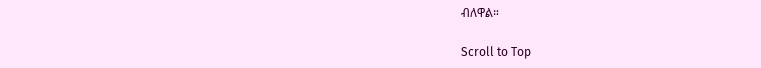ብለዋል።

Scroll to Top